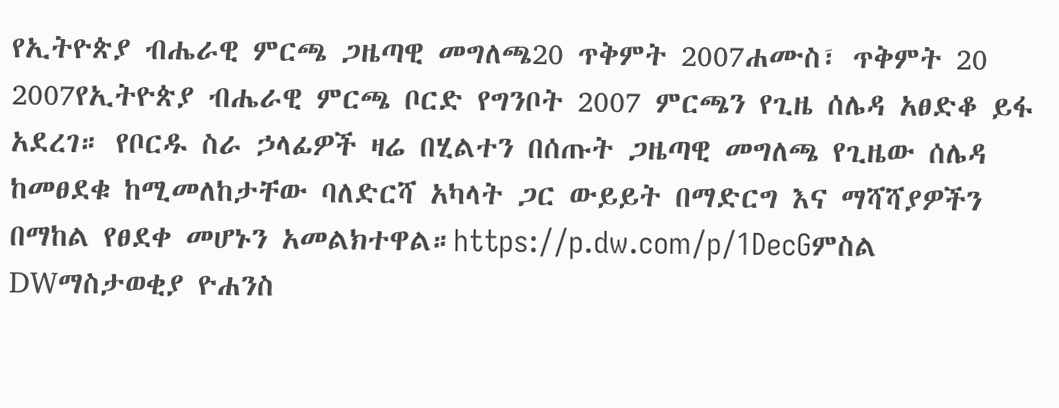የኢትዮጵያ ብሔራዊ ምርጫ ጋዜጣዊ መግለጫ20 ጥቅምት 2007ሐሙስ፣ ጥቅምት 20 2007የኢትዮጵያ ብሔራዊ ምርጫ ቦርድ የግንቦት 2007 ምርጫን የጊዜ ሰሌዳ አፀድቆ ይፋ አደረገ። የቦርዱ ስራ ኃላፊዎች ዛሬ በሂልተን በሰጡት ጋዜጣዊ መግለጫ የጊዜው ሰሌዳ ከመፀደቁ ከሚመለከታቸው ባለድርሻ አካላት ጋር ውይይት በማድርግ እና ማሻሻያዎችን በማከል የፀደቀ መሆኑን አመልክተዋል።https://p.dw.com/p/1DecGምስል DWማስታወቂያ ዮሐንስ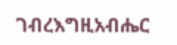ገብረእግዚአብሔር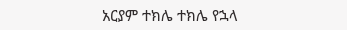አርያም ተክሌ ተክሌ የኋላ